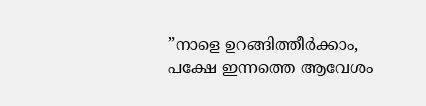”നാളെ ഉറങ്ങിത്തീർക്കാം, പക്ഷേ ഇന്നത്തെ ആവേശം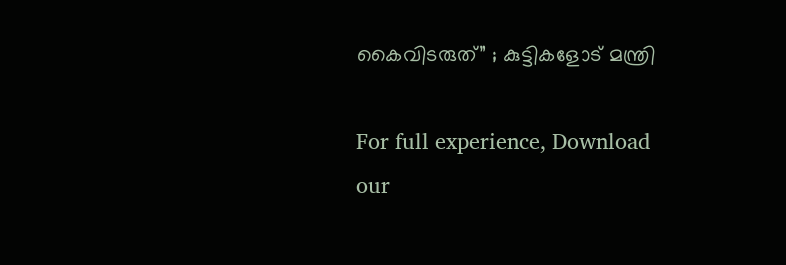കൈവിടരുത്” ; കുട്ടികളോട് മന്ത്രി

For full experience, Download our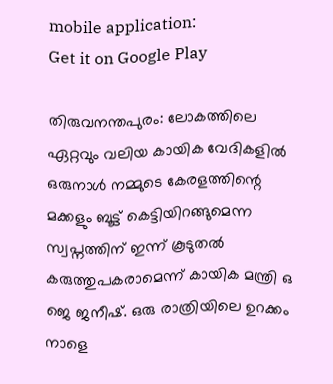mobile application:
Get it on Google Play

തിരുവനന്തപുരം: ലോകത്തിലെ ഏറ്റവും വലിയ കായിക വേദികളില്‍ ഒരുനാള്‍ നമ്മുടെ കേരളത്തിന്റെ മക്കളും ബൂട്ട് കെട്ടിയിറങ്ങുമെന്ന സ്വപ്നത്തിന് ഇന്ന് കൂടുതല്‍ കരുത്തുപകരാമെന്ന് കായിക മന്ത്രി ഒ ജെ ജനീഷ്. ഒരു രാത്രിയിലെ ഉറക്കം നാളെ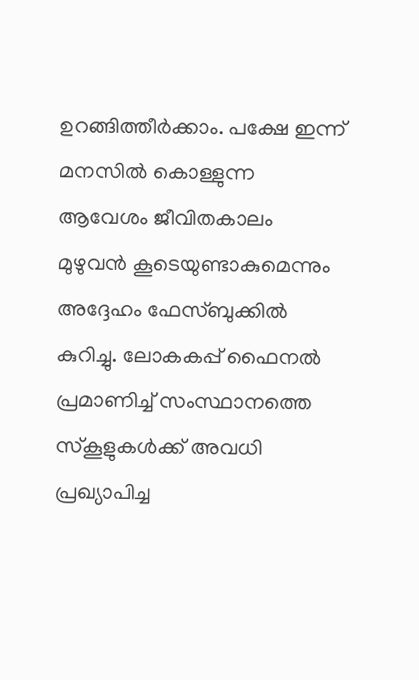ഉറങ്ങിത്തീര്‍ക്കാം. പക്ഷേ ഇന്ന് മനസില്‍ കൊള്ളുന്ന ആവേശം ജീവിതകാലം മുഴുവന്‍ കൂടെയുണ്ടാകുമെന്നും അദ്ദേഹം ഫേസ്ബുക്കില്‍ കുറിച്ചു. ലോകകപ്പ് ഫൈനല്‍ പ്രമാണിച്ച് സംസ്ഥാനത്തെ സ്‌കൂളുകള്‍ക്ക് അവധി പ്രഖ്യാപിച്ച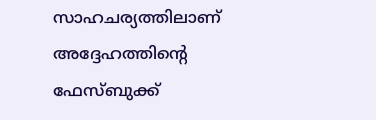സാഹചര്യത്തിലാണ് അദ്ദേഹത്തിന്റെ ഫേസ്ബുക്ക്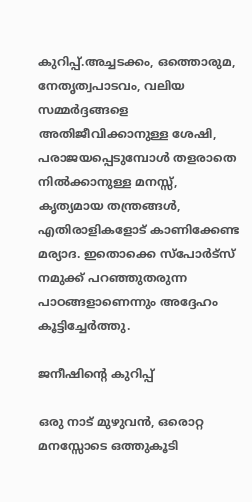കുറിപ്പ്.അച്ചടക്കം, ഒത്തൊരുമ, നേതൃത്വപാടവം, വലിയ സമ്മർദ്ദങ്ങളെ അതിജീവിക്കാനുള്ള ശേഷി, പരാജയപ്പെടുമ്പോൾ തളരാതെ നിൽക്കാനുള്ള മനസ്സ്, കൃത്യമായ തന്ത്രങ്ങൾ, എതിരാളികളോട് കാണിക്കേണ്ട മര്യാദ. ഇതൊക്കെ സ്പോർട്സ് നമുക്ക് പറഞ്ഞുതരുന്ന പാഠങ്ങളാണെന്നും അദ്ദേഹം കൂട്ടിച്ചേർത്തു.

ജനീഷിന്റെ കുറിപ്പ്

ഒരു നാട് മുഴുവൻ, ഒരൊറ്റ മനസ്സോടെ ഒത്തുകൂടി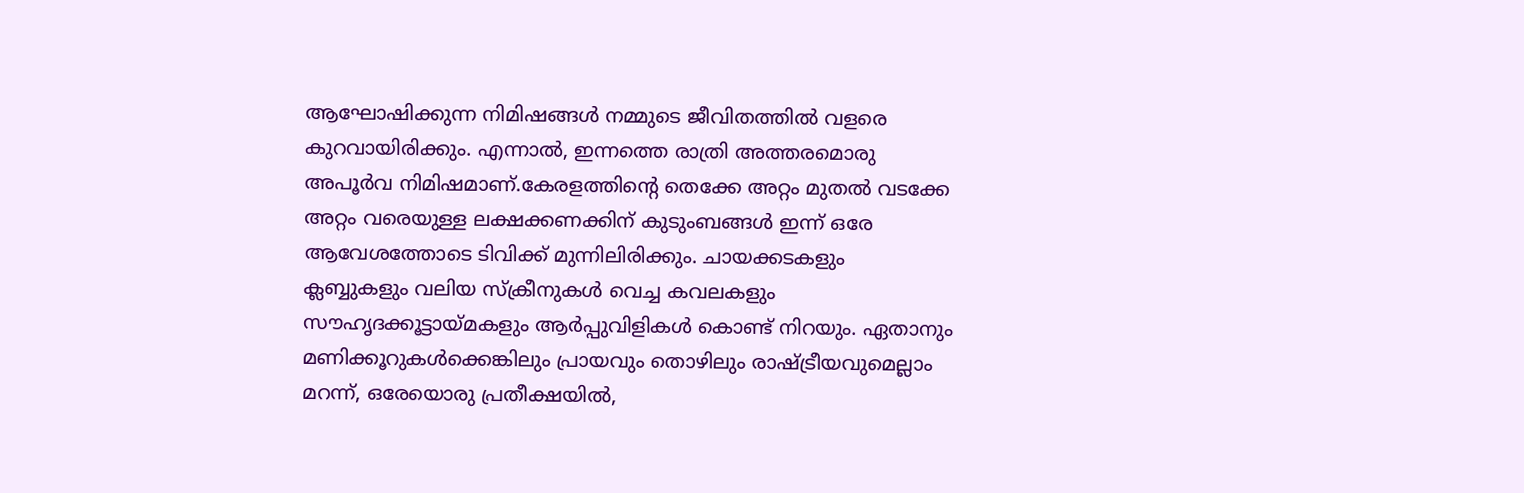ആഘോഷിക്കുന്ന നിമിഷങ്ങൾ നമ്മുടെ ജീവിതത്തിൽ വളരെ കുറവായിരിക്കും. എന്നാൽ, ഇന്നത്തെ രാത്രി അത്തരമൊരു അപൂർവ നിമിഷമാണ്.കേരളത്തിന്റെ തെക്കേ അറ്റം മുതൽ വടക്കേ അറ്റം വരെയുള്ള ലക്ഷക്കണക്കിന് കുടുംബങ്ങൾ ഇന്ന് ഒരേ ആവേശത്തോടെ ടിവിക്ക് മുന്നിലിരിക്കും. ചായക്കടകളും ക്ലബ്ബുകളും വലിയ സ്ക്രീനുകൾ വെച്ച കവലകളും സൗഹൃദക്കൂട്ടായ്മകളും ആർപ്പുവിളികൾ കൊണ്ട് നിറയും. ഏതാനും മണിക്കൂറുകൾക്കെങ്കിലും പ്രായവും തൊഴിലും രാഷ്ട്രീയവുമെല്ലാം മറന്ന്, ഒരേയൊരു പ്രതീക്ഷയിൽ,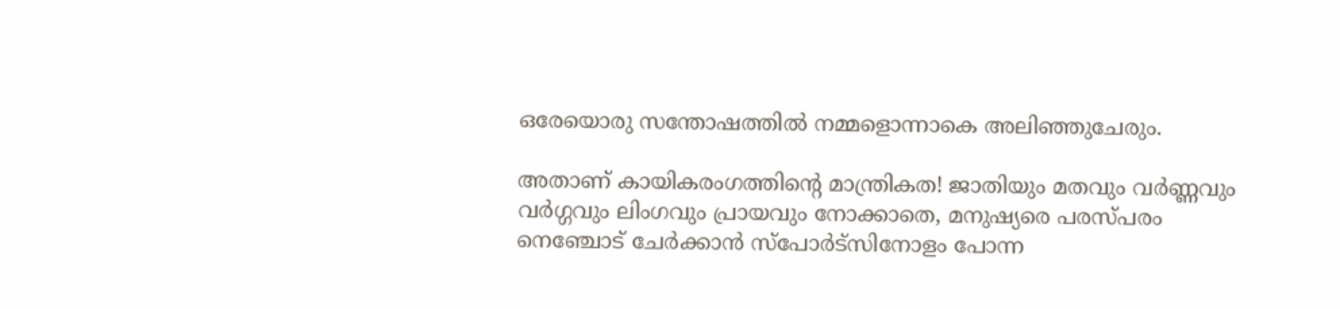ഒരേയൊരു സന്തോഷത്തിൽ നമ്മളൊന്നാകെ അലിഞ്ഞുചേരും.

അതാണ് കായികരംഗത്തിന്റെ മാന്ത്രികത! ജാതിയും മതവും വർണ്ണവും വർഗ്ഗവും ലിംഗവും പ്രായവും നോക്കാതെ, മനുഷ്യരെ പരസ്പരം നെഞ്ചോട് ചേർക്കാൻ സ്പോർട്സിനോളം പോന്ന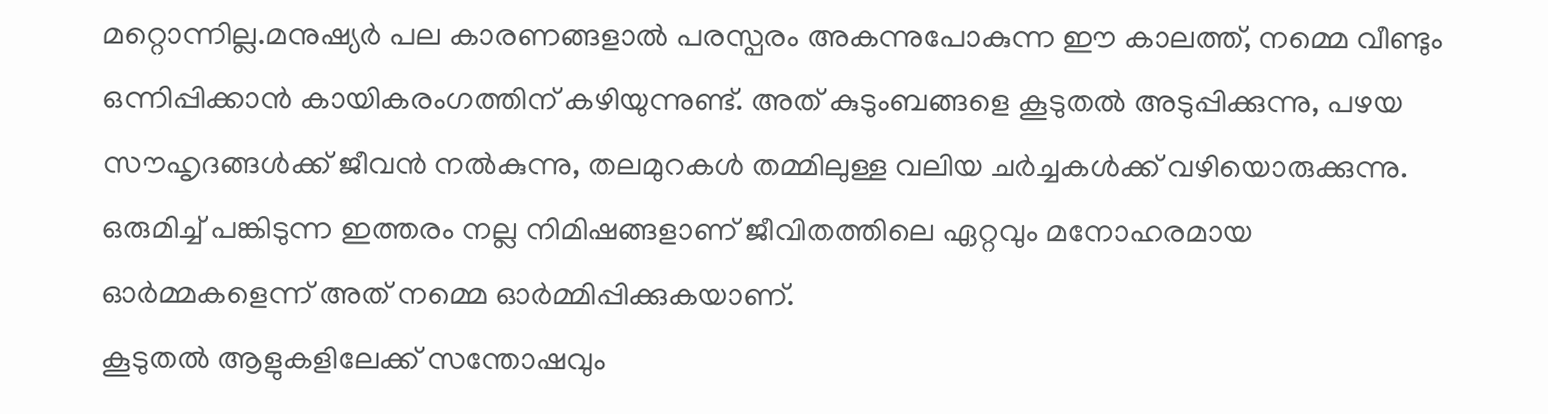മറ്റൊന്നില്ല.മനുഷ്യർ പല കാരണങ്ങളാൽ പരസ്പരം അകന്നുപോകുന്ന ഈ കാലത്ത്, നമ്മെ വീണ്ടും ഒന്നിപ്പിക്കാൻ കായികരംഗത്തിന് കഴിയുന്നുണ്ട്. അത് കുടുംബങ്ങളെ കൂടുതൽ അടുപ്പിക്കുന്നു, പഴയ സൗഹൃദങ്ങൾക്ക് ജീവൻ നൽകുന്നു, തലമുറകൾ തമ്മിലുള്ള വലിയ ചർച്ചകൾക്ക് വഴിയൊരുക്കുന്നു. ഒരുമിച്ച് പങ്കിടുന്ന ഇത്തരം നല്ല നിമിഷങ്ങളാണ് ജീവിതത്തിലെ ഏറ്റവും മനോഹരമായ ഓർമ്മകളെന്ന് അത് നമ്മെ ഓർമ്മിപ്പിക്കുകയാണ്.
കൂടുതൽ ആളുകളിലേക്ക് സന്തോഷവും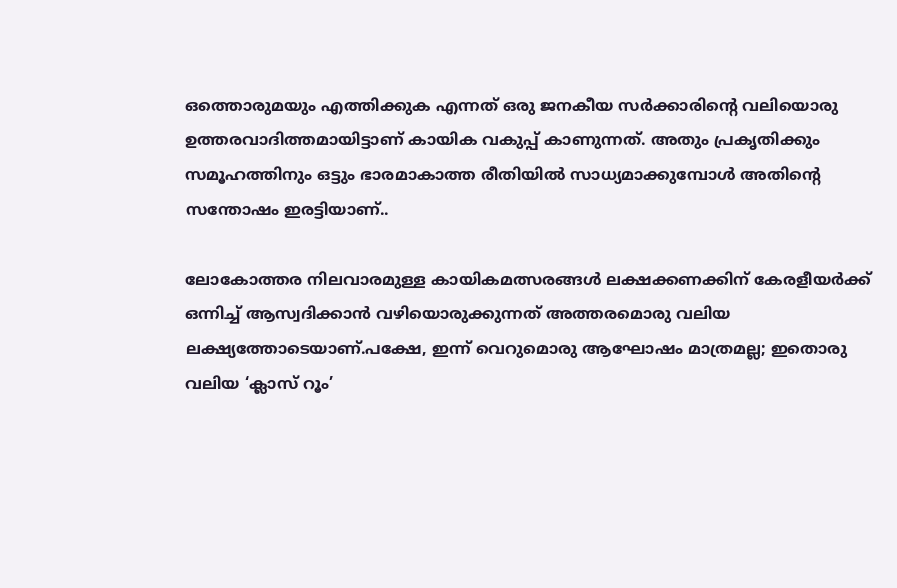ഒത്തൊരുമയും എത്തിക്കുക എന്നത് ഒരു ജനകീയ സർക്കാരിന്റെ വലിയൊരു ഉത്തരവാദിത്തമായിട്ടാണ് കായിക വകുപ്പ് കാണുന്നത്. അതും പ്രകൃതിക്കും സമൂഹത്തിനും ഒട്ടും ഭാരമാകാത്ത രീതിയിൽ സാധ്യമാക്കുമ്പോൾ അതിന്റെ സന്തോഷം ഇരട്ടിയാണ്..

ലോകോത്തര നിലവാരമുള്ള കായികമത്സരങ്ങൾ ലക്ഷക്കണക്കിന് കേരളീയർക്ക് ഒന്നിച്ച് ആസ്വദിക്കാൻ വഴിയൊരുക്കുന്നത് അത്തരമൊരു വലിയ ലക്ഷ്യത്തോടെയാണ്.പക്ഷേ, ഇന്ന് വെറുമൊരു ആഘോഷം മാത്രമല്ല; ഇതൊരു വലിയ ‘ക്ലാസ് റൂം’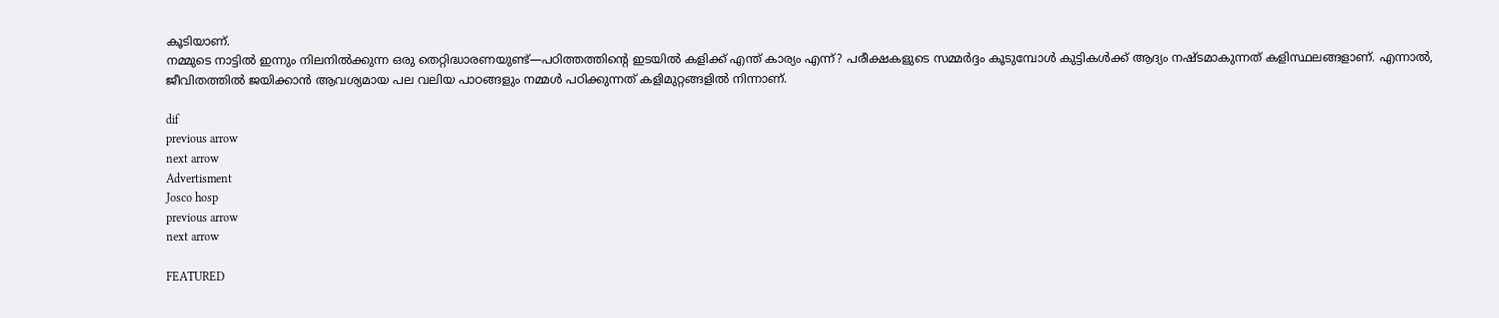കൂടിയാണ്.
നമ്മുടെ നാട്ടിൽ ഇന്നും നിലനിൽക്കുന്ന ഒരു തെറ്റിദ്ധാരണയുണ്ട്—പഠിത്തത്തിന്റെ ഇടയിൽ കളിക്ക് എന്ത് കാര്യം എന്ന്? പരീക്ഷകളുടെ സമ്മർദ്ദം കൂടുമ്പോൾ കുട്ടികൾക്ക് ആദ്യം നഷ്ടമാകുന്നത് കളിസ്ഥലങ്ങളാണ്. എന്നാൽ, ജീവിതത്തിൽ ജയിക്കാൻ ആവശ്യമായ പല വലിയ പാഠങ്ങളും നമ്മൾ പഠിക്കുന്നത് കളിമുറ്റങ്ങളിൽ നിന്നാണ്.

dif
previous arrow
next arrow
Advertisment
Josco hosp
previous arrow
next arrow

FEATURED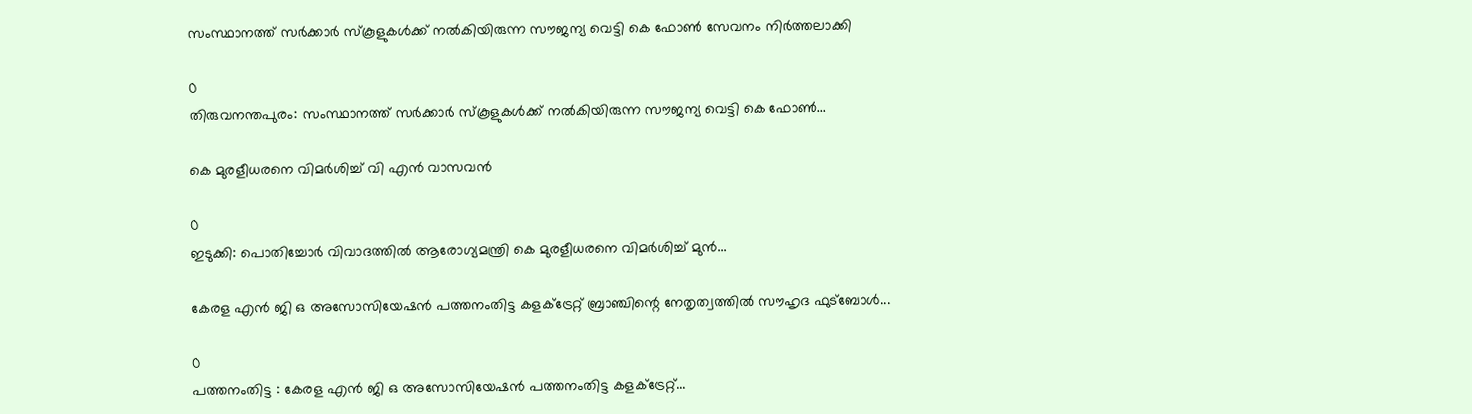സംസ്ഥാനത്ത് സർക്കാർ സ്കൂളുകൾക്ക് നൽകിയിരുന്ന സൗജന്യ വെട്ടി കെ ഫോൺ സേവനം നിർത്തലാക്കി

0
തിരുവനന്തപുരം: സംസ്ഥാനത്ത് സർക്കാർ സ്കൂളുകൾക്ക് നൽകിയിരുന്ന സൗജന്യ വെട്ടി കെ ഫോൺ...

കെ മുരളീധരനെ വിമര്‍ശിച്ച് വി എൻ വാസവൻ

0
ഇടുക്കി: പൊതിച്ചോർ വിവാദത്തില്‍ ആരോഗ്യമന്ത്രി കെ മുരളീധരനെ വിമര്‍ശിച്ച് മുൻ...

കേരള എൻ ജി ഒ അസോസിയേഷൻ പത്തനംതിട്ട കളക്ട്രേറ്റ് ബ്രാഞ്ചിന്റെ നേതൃത്വത്തിൽ സൗഹൃദ ഫുട്ബോൾ...

0
പത്തനംതിട്ട : കേരള എൻ ജി ഒ അസോസിയേഷൻ പത്തനംതിട്ട കളക്ട്രേറ്റ്...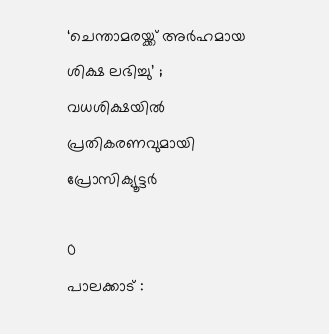‘ചെന്താമരയ്ക്ക് അർഹമായ ശിക്ഷ ലഭിച്ചു’ ; വധശിക്ഷയിൽ പ്രതികരണവുമായി പ്രോസിക്യൂട്ടർ

0
പാലക്കാട് :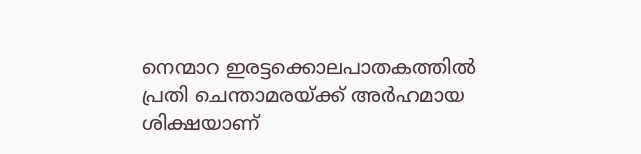നെന്മാറ ഇരട്ടക്കൊലപാതകത്തിൽ പ്രതി ചെന്താമരയ്ക്ക് അർഹമായ ശിക്ഷയാണ്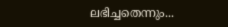ലഭിച്ചതെന്നും...